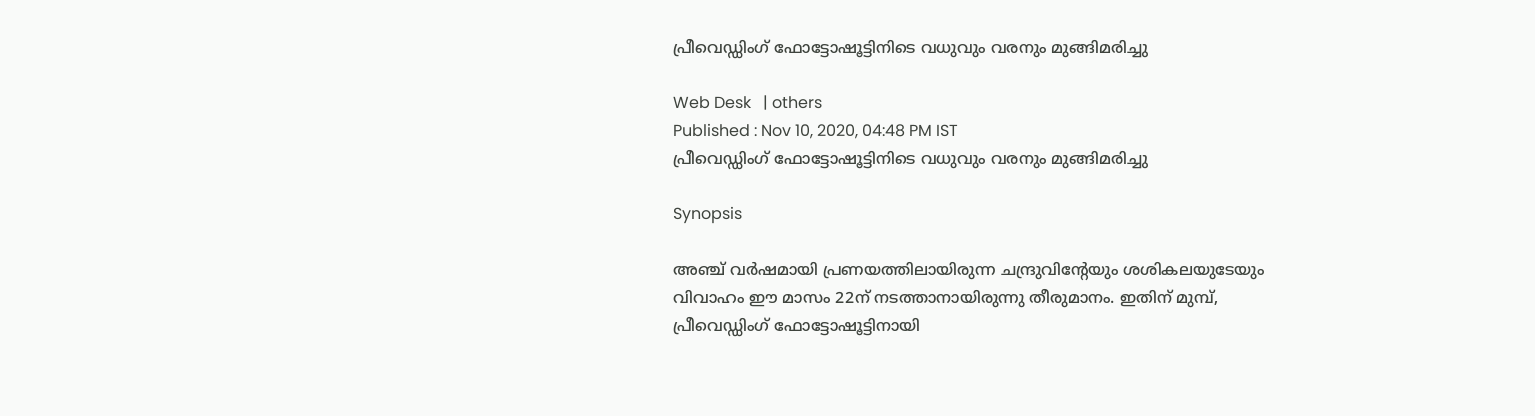പ്രീവെഡ്ഡിംഗ് ഫോട്ടോഷൂട്ടിനിടെ വധുവും വരനും മുങ്ങിമരിച്ചു

Web Desk   | others
Published : Nov 10, 2020, 04:48 PM IST
പ്രീവെഡ്ഡിംഗ് ഫോട്ടോഷൂട്ടിനിടെ വധുവും വരനും മുങ്ങിമരിച്ചു

Synopsis

അഞ്ച് വര്‍ഷമായി പ്രണയത്തിലായിരുന്ന ചന്ദ്രുവിന്റേയും ശശികലയുടേയും വിവാഹം ഈ മാസം 22ന് നടത്താനായിരുന്നു തീരുമാനം. ഇതിന് മുമ്പ്, പ്രീവെഡ്ഡിംഗ് ഫോട്ടോഷൂട്ടിനായി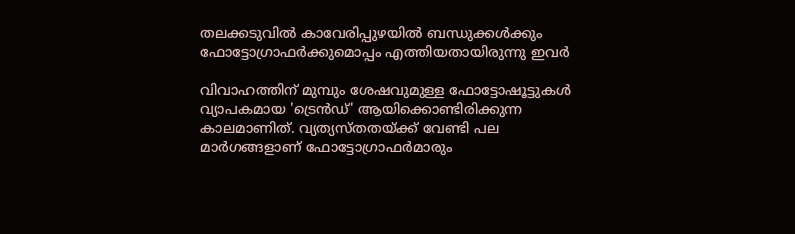തലക്കടുവില്‍ കാവേരിപ്പുഴയില്‍ ബന്ധുക്കള്‍ക്കും ഫോട്ടോഗ്രാഫര്‍ക്കുമൊപ്പം എത്തിയതായിരുന്നു ഇവര്‍

വിവാഹത്തിന് മുമ്പും ശേഷവുമുള്ള ഫോട്ടോഷൂട്ടുകള്‍ വ്യാപകമായ 'ട്രെന്‍ഡ്' ആയിക്കൊണ്ടിരിക്കുന്ന കാലമാണിത്. വ്യത്യസ്തതയ്ക്ക് വേണ്ടി പല മാര്‍ഗങ്ങളാണ് ഫോട്ടോഗ്രാഫര്‍മാരും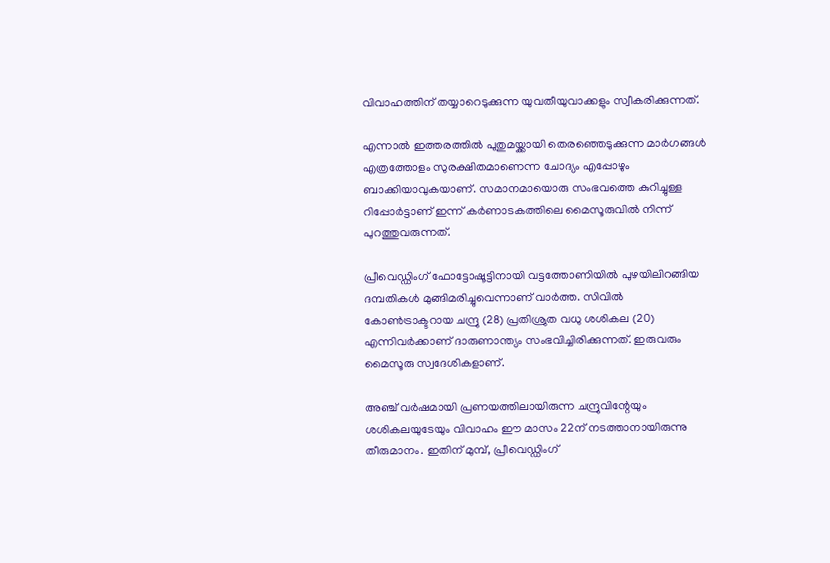വിവാഹത്തിന് തയ്യാറെടുക്കുന്ന യുവതീയുവാക്കളും സ്വീകരിക്കുന്നത്.

എന്നാല്‍ ഇത്തരത്തില്‍ പുതുമയ്ക്കായി തെരഞ്ഞെടുക്കുന്ന മാര്‍ഗങ്ങള്‍ എത്രത്തോളം സുരക്ഷിതമാണെന്ന ചോദ്യം എപ്പോഴും ബാക്കിയാവുകയാണ്. സമാനമായൊരു സംഭവത്തെ കുറിച്ചുള്ള റിപ്പോര്‍ട്ടാണ് ഇന്ന് കര്‍ണാടകത്തിലെ മൈസൂരുവില്‍ നിന്ന് പുറത്തുവരുന്നത്.

പ്രീവെഡ്ഡിംഗ് ഫോട്ടോഷൂട്ടിനായി വട്ടത്തോണിയില്‍ പുഴയിലിറങ്ങിയ ദമ്പതികള്‍ മുങ്ങിമരിച്ചുവെന്നാണ് വാര്‍ത്ത. സിവില്‍ കോണ്‍ട്രാക്ടറായ ചന്ദ്രു (28) പ്രതിശ്രുത വധു ശശികല (20) എന്നിവര്‍ക്കാണ് ദാരുണാന്ത്യം സംഭവിച്ചിരിക്കുന്നത്. ഇരുവരും മൈസൂരു സ്വദേശികളാണ്.

അഞ്ച് വര്‍ഷമായി പ്രണയത്തിലായിരുന്ന ചന്ദ്രുവിന്റേയും ശശികലയുടേയും വിവാഹം ഈ മാസം 22ന് നടത്താനായിരുന്നു തീരുമാനം. ഇതിന് മുമ്പ്, പ്രീവെഡ്ഡിംഗ്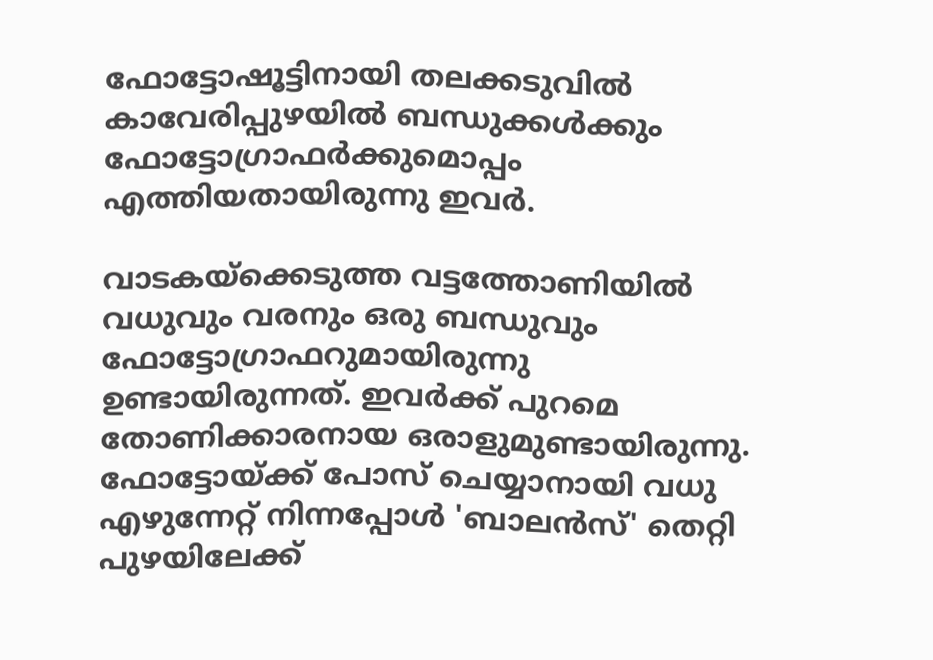ഫോട്ടോഷൂട്ടിനായി തലക്കടുവില്‍ കാവേരിപ്പുഴയില്‍ ബന്ധുക്കള്‍ക്കും ഫോട്ടോഗ്രാഫര്‍ക്കുമൊപ്പം എത്തിയതായിരുന്നു ഇവര്‍.

വാടകയ്‌ക്കെടുത്ത വട്ടത്തോണിയില്‍ വധുവും വരനും ഒരു ബന്ധുവും ഫോട്ടോഗ്രാഫറുമായിരുന്നു ഉണ്ടായിരുന്നത്. ഇവര്‍ക്ക് പുറമെ തോണിക്കാരനായ ഒരാളുമുണ്ടായിരുന്നു. ഫോട്ടോയ്ക്ക് പോസ് ചെയ്യാനായി വധു എഴുന്നേറ്റ് നിന്നപ്പോള്‍ 'ബാലന്‍സ്' തെറ്റി പുഴയിലേക്ക്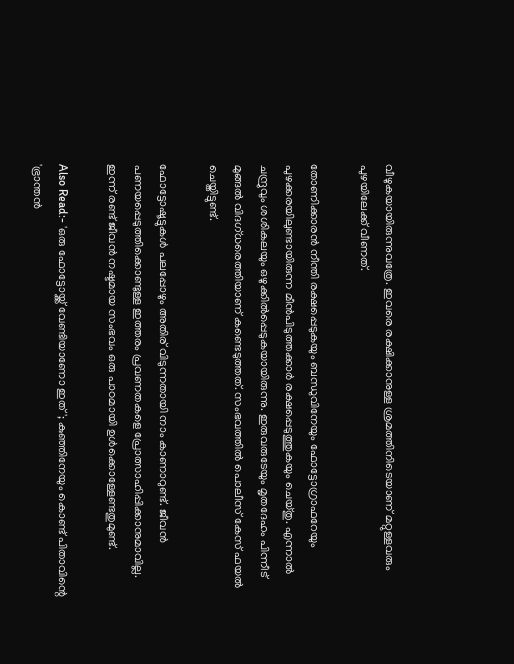വീഴുകയായിരുന്നുവത്രേ. ഇവരെ രക്ഷിക്കാനുള്ള ശ്രമത്തിനിടെയാണ് മറ്റുള്ളവരും പുഴയിലേക്ക് വീണത്.

തോണിക്കാരന്‍ നീന്തി രക്ഷപ്പെടുകയും ബന്ധുവിനേയും ഫോട്ടോഗ്രാഫറേയും പുഴക്കരയിലുണ്ടായിരുന്ന മീന്‍പിടുത്തക്കാര്‍ രക്ഷപ്പെടുത്തുകയും ചെയ്തു. എന്നാല്‍ ചന്ദ്രുവും ശശികലയും ഒഴുക്കില്‍പ്പെടുകയായിരുന്നു. ഇരുവരുടേയും മൃതദേഹം പിന്നീട് മുങ്ങല്‍ വിദഗ്ധരെത്തിയാണ് കണ്ടെടുത്തത്. സംഭവത്തില്‍ പൊലീസ് കേസ് ഫയല്‍ ചെയ്തിട്ടുണ്ട്.

ഫോട്ടോഷൂട്ടുകള്‍ പലപ്പോഴും അതിര് വിടുന്നതായി നാം കാണാറുണ്ട്. ജീവന്‍ പണയപ്പെടുത്തിക്കൊണ്ടുള്ള ഇത്തരം പ്രവണതകളെ പ്രോത്സാഹിപ്പിക്കാനുമാവില്ല. ഇന്ന് രണ്ട് ജീവന്‍ നഷ്ടമായ സംഭവം ഒരു പാഠമായി ഉള്‍ക്കൊള്ളേണ്ടതുമുണ്ട്.

Also Read:- 'ഒരു ഫോട്ടോയ്ക്ക് വേണ്ടിയാണോ ഇത്'; കുഞ്ഞിനേയും കൊണ്ട് പിതാവിന്റെ 'ഭ്രാന്തന്‍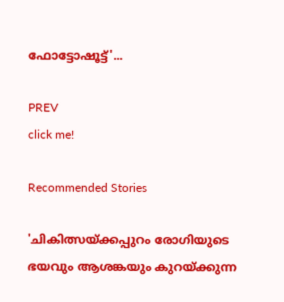ഫോട്ടോഷൂട്ട്'...

PREV
click me!

Recommended Stories

'ചികിത്സയ്ക്കപ്പുറം രോഗിയുടെ ഭയവും ആശങ്കയും കുറയ്ക്കുന്ന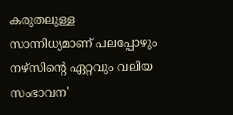കരുതലുള്ള സാന്നിധ്യമാണ് പലപ്പോഴും നഴ്സിന്റെ ഏറ്റവും വലിയ സംഭാവന'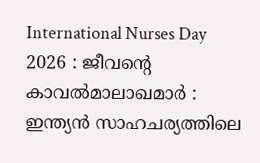International Nurses Day 2026 : ജീവന്റെ കാവൽമാലാഖമാർ : ഇന്ത്യൻ സാഹചര്യത്തിലെ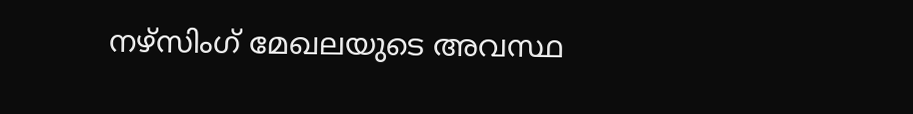നഴ്സിംഗ് മേഖലയുടെ അവസ്ഥ